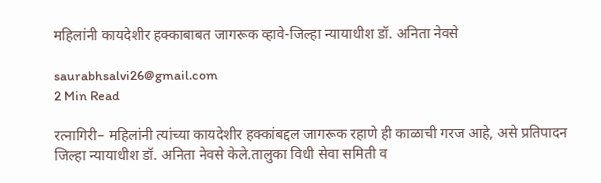महिलांनी कायदेशीर हक्काबाबत जागरूक व्हावे-जिल्हा न्यायाधीश डॉ. अनिता नेवसे

saurabhsalvi26@gmail.com
2 Min Read

रत्नागिरी– महिलांनी त्यांच्या कायदेशीर हक्कांबद्दल जागरूक रहाणे ही काळाची गरज आहे, असे प्रतिपादन जिल्हा न्यायाधीश डॉ. अनिता नेवसे केले.तालुका विधी सेवा समिती व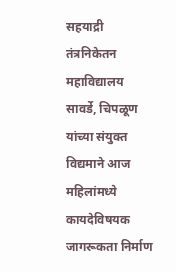सहयाद्री तंत्रनिकेतन महावि‌द्यालय सावर्डे, चिपळूण यांच्या संयुक्त विद्यमाने आज महिलांमध्ये कायदेविषयक जागरूकता निर्माण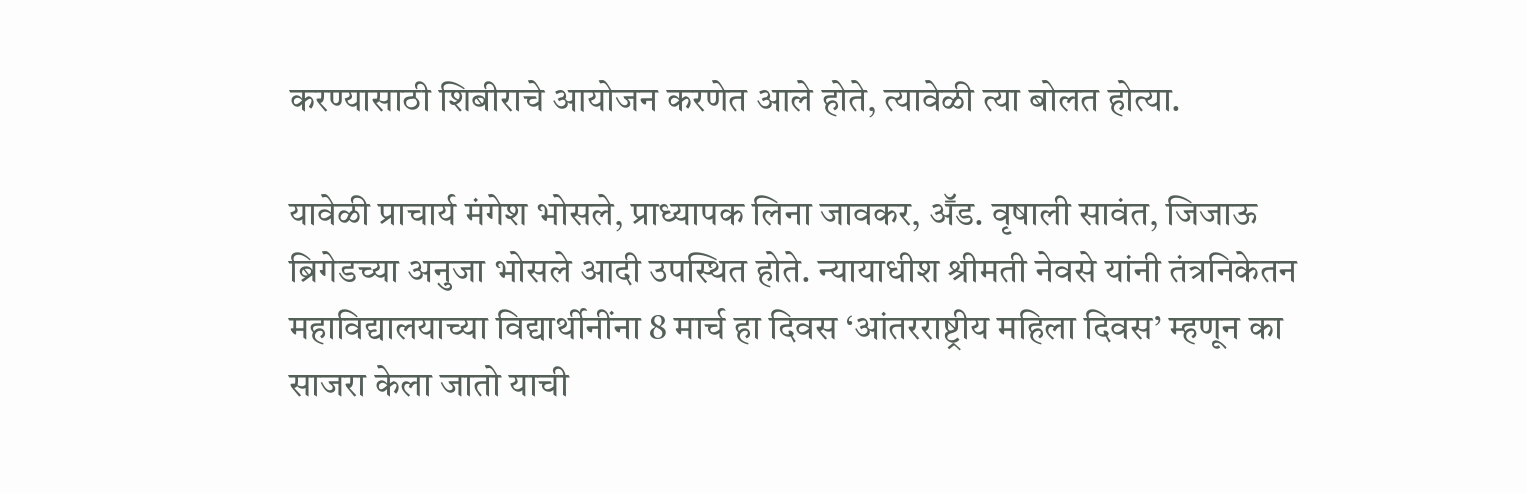करण्यासाठी शिबीराचे आयोजन करणेत आले होते, त्यावेळी त्या बोलत होत्या.

यावेळी प्राचार्य मंगेश भोसले, प्राध्यापक लिना जावकर, अॕड. वृषाली सावंत, जिजाऊ ब्रिगेडच्या अनुजा भोसले आदी उपस्थित होते. न्यायाधीश श्रीमती नेवसे यांनी तंत्रनिकेतन महाविद्यालयाच्या विद्यार्थीनींना 8 मार्च हा दिवस ‘आंतरराष्ट्रीय महिला दिवस’ म्हणून का साजरा केला जातो याची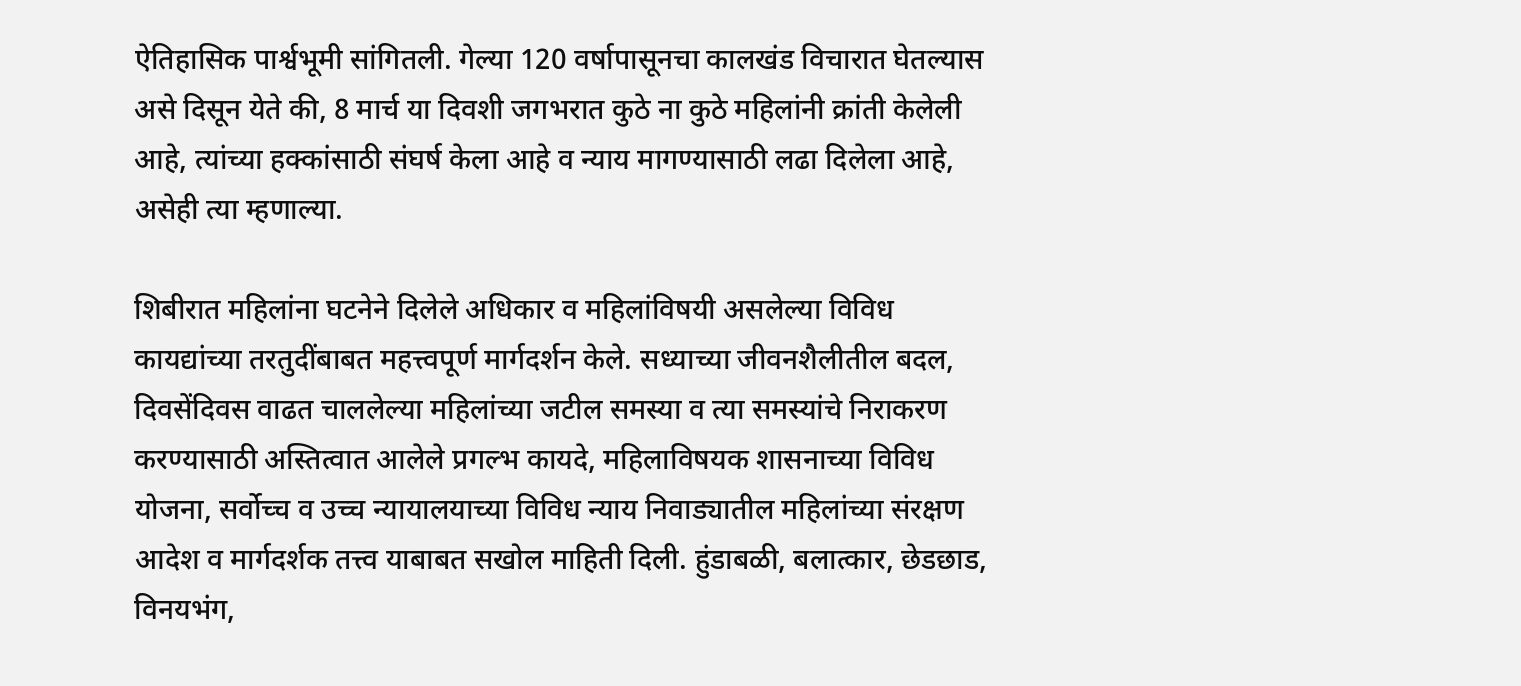ऐतिहासिक पार्श्वभूमी सांगितली. गेल्या 120 वर्षापासूनचा कालखंड विचारात घेतल्यास असे दिसून येते की, 8 मार्च या दिवशी जगभरात कुठे ना कुठे महिलांनी क्रांती केलेली आहे, त्यांच्या हक्कांसाठी संघर्ष केला आहे व न्याय मागण्यासाठी लढा दिलेला आहे, असेही त्या म्हणाल्या.

शिबीरात महिलांना घटनेने दिलेले अधिकार व महिलांविषयी असलेल्या विविध कायद्यांच्या तरतुदींबाबत महत्त्वपूर्ण मार्गदर्शन केले. सध्याच्या जीवनशैलीतील बदल, दिवसेंदिवस वाढत चाललेल्या महिलांच्या जटील समस्या व त्या समस्यांचे निराकरण करण्यासाठी अस्तित्वात आलेले प्रगल्भ कायदे, महिलाविषयक शासनाच्या विविध योजना, सर्वोच्च व उच्च न्यायालयाच्या विविध न्याय निवाड्यातील महिलांच्या संरक्षण आदेश व मार्गदर्शक तत्त्व याबाबत सखोल माहिती दिली. हुंडाबळी, बलात्कार, छेडछाड, विनयभंग,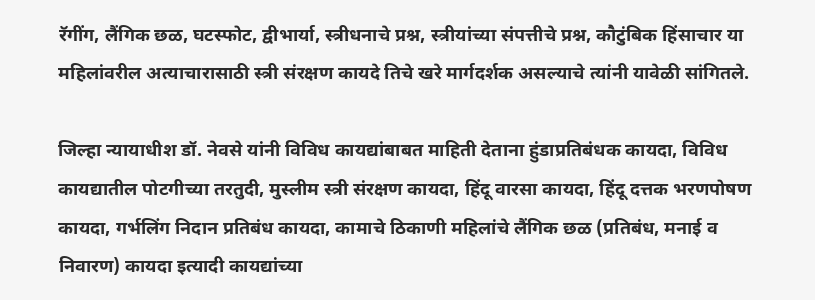रॅगींग, लैंगिक छळ, घटस्फोट, द्वीभार्या, स्त्रीधनाचे प्रश्न, स्त्रीयांच्या संपत्तीचे प्रश्न, कौटुंबिक हिंसाचार या महिलांवरील अत्याचारासाठी स्त्री संरक्षण कायदे तिचे खरे मार्गदर्शक असल्याचे त्यांनी यावेळी सांगितले.

जिल्हा न्यायाधीश डॉ. नेवसे यांनी विविध कायद्यांबाबत माहिती देताना हुंडाप्रतिबंधक कायदा, विविध कायद्यातील पोटगीच्या तरतुदी, मुस्लीम स्त्री संरक्षण कायदा, हिंदू वारसा कायदा, हिंदू दत्तक भरणपोषण कायदा, गर्भलिंग निदान प्रतिबंध कायदा, कामाचे ठिकाणी महिलांचे लैंगिक छळ (प्रतिबंध, मनाई व निवारण) कायदा इत्यादी कायद्यांच्या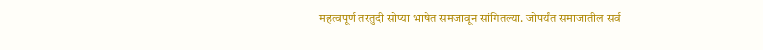महत्वपूर्ण तरतुदी सोप्या भाषेत समजावून सांगितल्या. जोपर्यंत समाजातील सर्व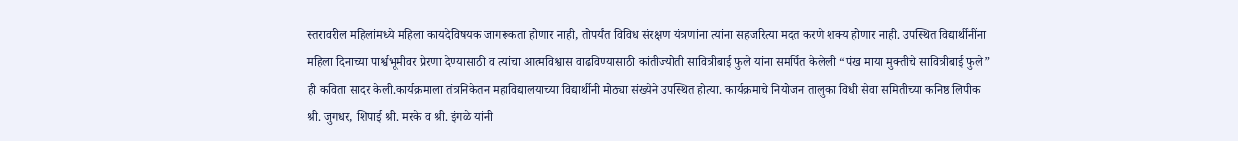स्तरावरील महिलांमध्ये महिला कायदेविषयक जागरूकता होणार नाही, तोपर्यंत विविध संरक्षण यंत्रणांना त्यांना सहजरित्या मदत करणे शक्य होणार नाही. उपस्थित वि‌द्यार्थीनींना महिला दिनाच्या पार्श्वभूमीवर प्रेरणा देण्यासाठी व त्यांचा आत्मविश्वास वाढविण्यासाठी कांतीज्योती सावित्रीबाई फुले यांना समर्पित केलेली “पंख माया मुक्तीचे सावित्रीबाई फुले” ही कविता सादर केली.कार्यक्रमाला तंत्रनिकेतन महाविद्यालयाच्या विद्यार्थीनी मोठ्या संख्येने उपस्थित होत्या. कार्यक्रमाचे नियोजन तालुका विधी सेवा समितीच्या कनिष्ठ लिपीक श्री. जुगधर, शिपाई श्री. मरके व श्री. इंगळे यांनी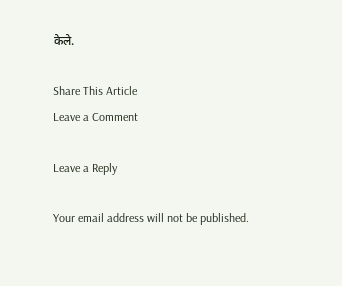केले.

Share This Article
Leave a Comment

Leave a Reply

Your email address will not be published.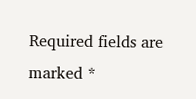Required fields are marked *